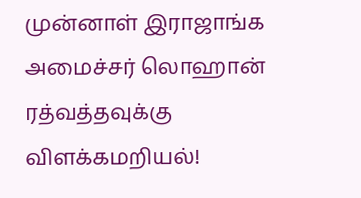முன்னாள் இராஜாங்க அமைச்சர் லொஹான் ரத்வத்தவுக்கு விளக்கமறியல்!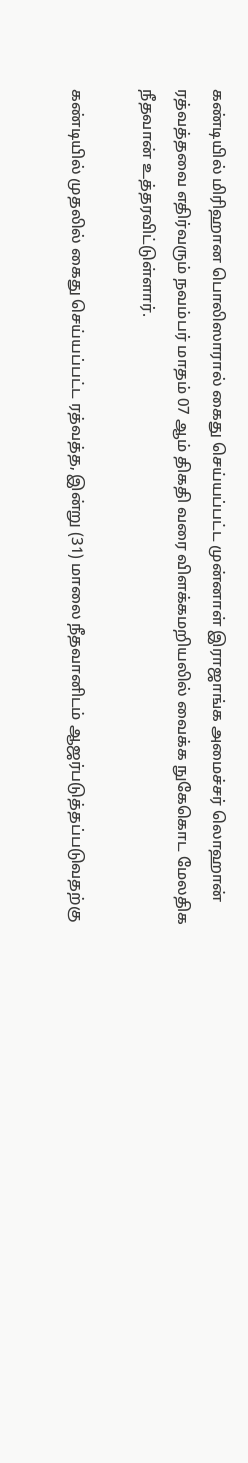கண்டியில் மிரிஹான பொலிஸாரால் கைது செய்யப்பட்ட முன்னாள் இராஜாங்க அமைச்சர் லொஹான் ரத்வத்தவை எதிர்வரும் நவம்பர் மாதம் 07 ஆம் திகதி வரை விளக்கமறியலில் வைக்க நுகேகொட மேலதிக நீதவான் உத்தரவிட்டுள்ளார்.

கண்டியில் முதலில் கைது செய்யப்பட்ட ரத்வத்த, இன்று (31) மாலை நீதவானிடம் ஆஜர்படுத்தப்படுவதற்கு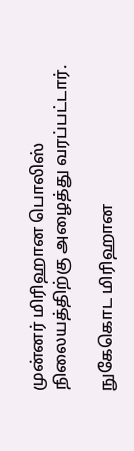முன்னர் மிரிஹான பொலிஸ் நிலையத்திற்கு அழைத்து வரப்பட்டார்.

நுகேகொட மிரிஹான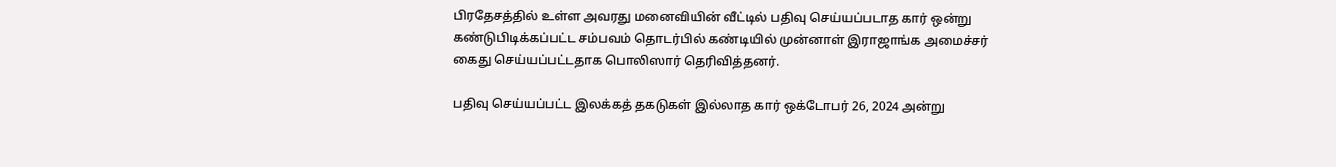பிரதேசத்தில் உள்ள அவரது மனைவியின் வீட்டில் பதிவு செய்யப்படாத கார் ஒன்று கண்டுபிடிக்கப்பட்ட சம்பவம் தொடர்பில் கண்டியில் முன்னாள் இராஜாங்க அமைச்சர் கைது செய்யப்பட்டதாக பொலிஸார் தெரிவித்தனர்.

பதிவு செய்யப்பட்ட இலக்கத் தகடுகள் இல்லாத கார் ஒக்டோபர் 26, 2024 அன்று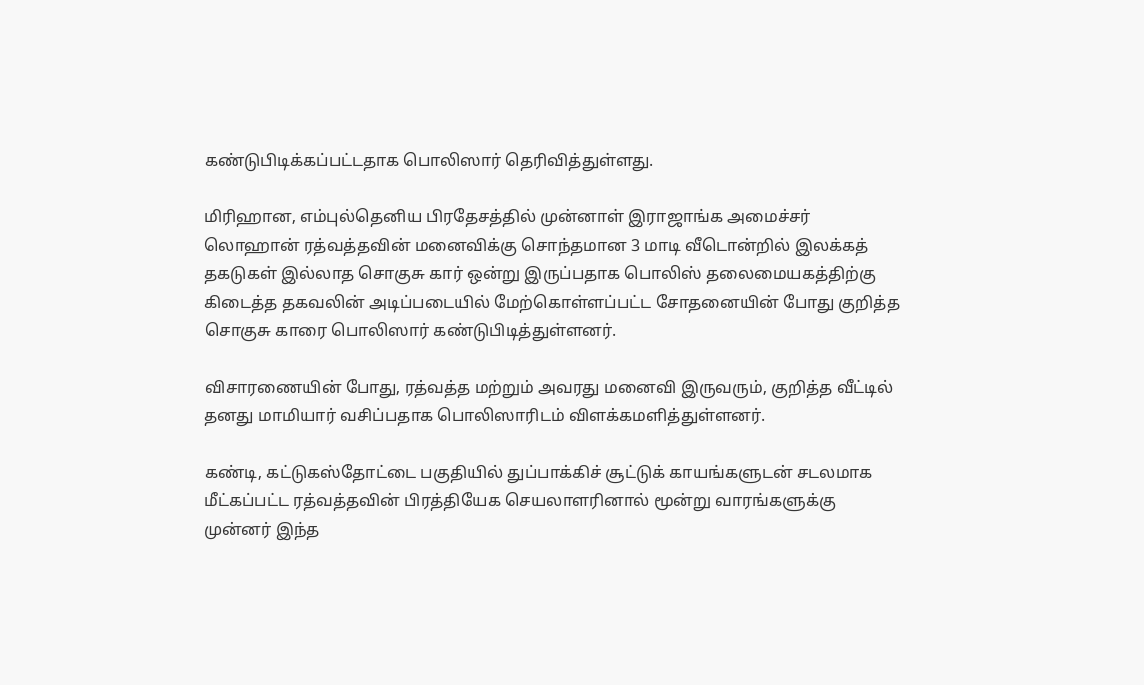கண்டுபிடிக்கப்பட்டதாக பொலிஸார் தெரிவித்துள்ளது.

மிரிஹான, எம்புல்தெனிய பிரதேசத்தில் முன்னாள் இராஜாங்க அமைச்சர் லொஹான் ரத்வத்தவின் மனைவிக்கு சொந்தமான 3 மாடி வீடொன்றில் இலக்கத் தகடுகள் இல்லாத சொகுசு கார் ஒன்று இருப்பதாக பொலிஸ் தலைமையகத்திற்கு கிடைத்த தகவலின் அடிப்படையில் மேற்கொள்ளப்பட்ட சோதனையின் போது குறித்த சொகுசு காரை பொலிஸார் கண்டுபிடித்துள்ளனர்.

விசாரணையின் போது, ரத்வத்த மற்றும் அவரது மனைவி இருவரும், குறித்த வீட்டில் தனது மாமியார் வசிப்பதாக பொலிஸாரிடம் விளக்கமளித்துள்ளனர்.

கண்டி, கட்டுகஸ்தோட்டை பகுதியில் துப்பாக்கிச் சூட்டுக் காயங்களுடன் சடலமாக மீட்கப்பட்ட ரத்வத்தவின் பிரத்தியேக செயலாளரினால் மூன்று வாரங்களுக்கு முன்னர் இந்த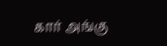கார் அங்கு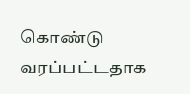கொண்டு வரப்பட்டதாக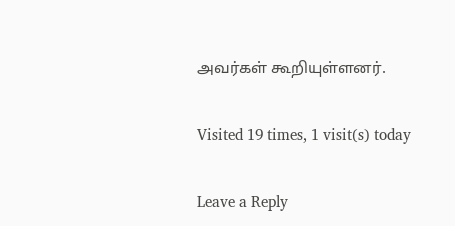அவர்கள் கூறியுள்ளனர்.

Visited 19 times, 1 visit(s) today

Leave a Reply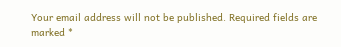Your email address will not be published. Required fields are marked *